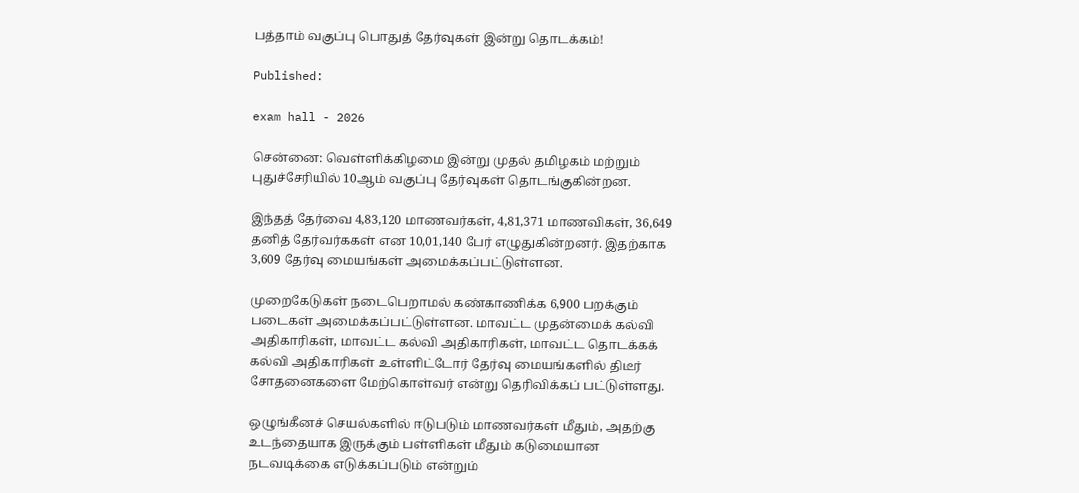பத்தாம் வகுப்பு பொதுத் தேர்வுகள் இன்று தொடக்கம்!

Published:

exam hall - 2026

சென்னை: வெள்ளிக்கிழமை இன்று முதல் தமிழகம் மற்றும் புதுச்சேரியில் 10ஆம் வகுப்பு தேர்வுகள் தொடங்குகின்றன.

இந்தத் தேர்வை 4,83,120 மாணவர்கள், 4,81,371 மாணவிகள், 36,649 தனித் தேர்வர்ககள் என 10,01,140 பேர் எழுதுகின்றனர். இதற்காக 3,609 தேர்வு மையங்கள் அமைக்கப்பட்டுள்ளன.

முறைகேடுகள் நடைபெறாமல் கண்காணிக்க 6,900 பறக்கும் படைகள் அமைக்கப்பட்டுள்ளன. மாவட்ட முதன்மைக் கல்வி அதிகாரிகள், மாவட்ட கல்வி அதிகாரிகள், மாவட்ட தொடக்கக் கல்வி அதிகாரிகள் உள்ளிட்டோர் தேர்வு மையங்களில் திடீர் சோதனைகளை மேற்கொள்வர் என்று தெரிவிக்கப் பட்டுள்ளது.

ஒழுங்கீனச் செயல்களில் ஈடுபடும் மாணவர்கள் மீதும், அதற்கு உடந்தையாக இருக்கும் பள்ளிகள் மீதும் கடுமையான நடவடிக்கை எடுக்கப்படும் என்றும்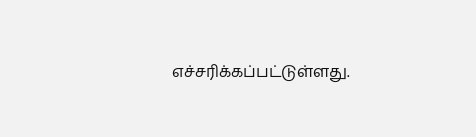எச்சரிக்கப்பட்டுள்ளது.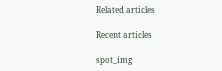Related articles

Recent articles

spot_img